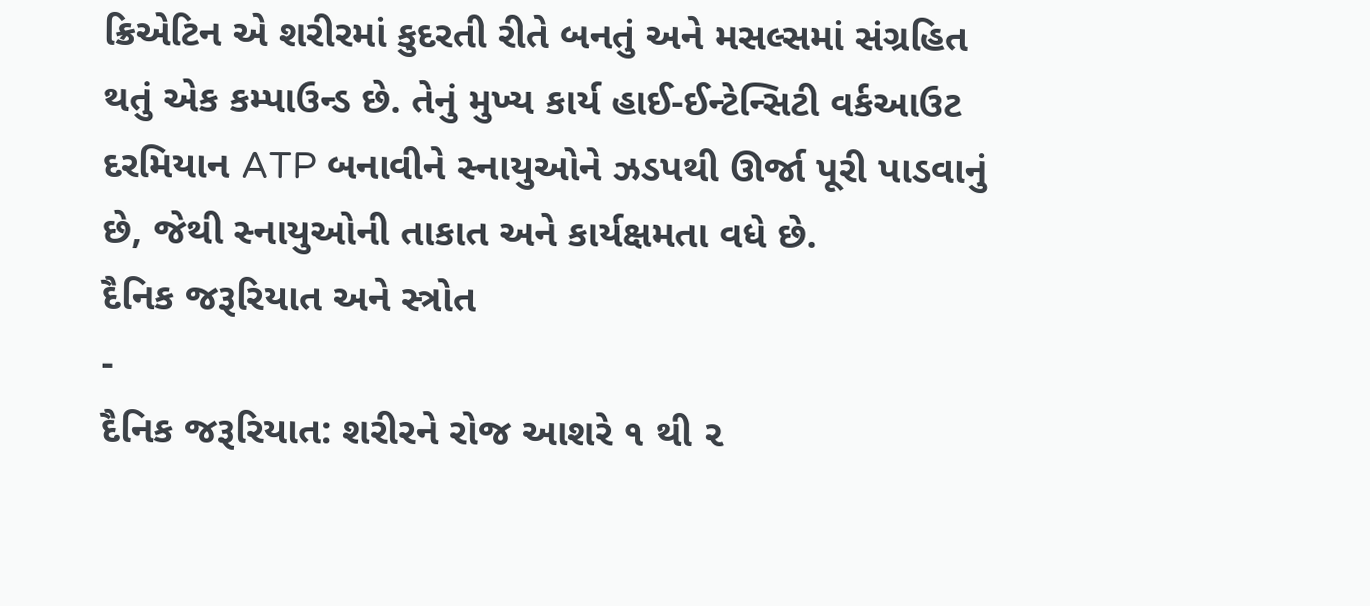ક્રિએટિન એ શરીરમાં કુદરતી રીતે બનતું અને મસલ્સમાં સંગ્રહિત થતું એક કમ્પાઉન્ડ છે. તેનું મુખ્ય કાર્ય હાઈ-ઈન્ટેન્સિટી વર્કઆઉટ દરમિયાન ATP બનાવીને સ્નાયુઓને ઝડપથી ઊર્જા પૂરી પાડવાનું છે, જેથી સ્નાયુઓની તાકાત અને કાર્યક્ષમતા વધે છે.
દૈનિક જરૂરિયાત અને સ્ત્રોત
-
દૈનિક જરૂરિયાત: શરીરને રોજ આશરે ૧ થી ૨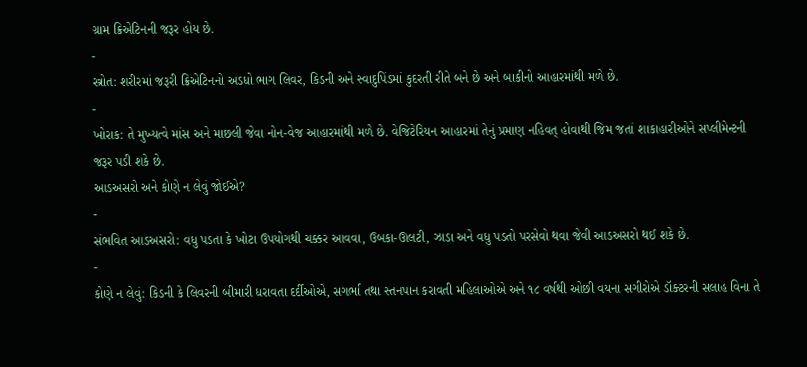ગ્રામ ક્રિએટિનની જરૂર હોય છે.
-
સ્ત્રોત: શરીરમાં જરૂરી ક્રિએટિનનો અડધો ભાગ લિવર, કિડની અને સ્વાદુપિંડમાં કુદરતી રીતે બને છે અને બાકીનો આહારમાંથી મળે છે.
-
ખોરાક: તે મુખ્યત્વે માંસ અને માછલી જેવા નોન-વેજ આહારમાંથી મળે છે. વેજિટેરિયન આહારમાં તેનું પ્રમાણ નહિવત્ હોવાથી જિમ જતાં શાકાહારીઓને સપ્લીમેન્ટની જરૂર પડી શકે છે.
આડઅસરો અને કોણે ન લેવું જોઈએ?
-
સંભવિત આડઅસરો: વધુ પડતા કે ખોટા ઉપયોગથી ચક્કર આવવા, ઉબકા-ઊલટી, ઝાડા અને વધુ પડતો પરસેવો થવા જેવી આડઅસરો થઈ શકે છે.
-
કોણે ન લેવું: કિડની કે લિવરની બીમારી ધરાવતા દર્દીઓએ, સગર્ભા તથા સ્તનપાન કરાવતી મહિલાઓએ અને ૧૮ વર્ષથી ઓછી વયના સગીરોએ ડૉક્ટરની સલાહ વિના તે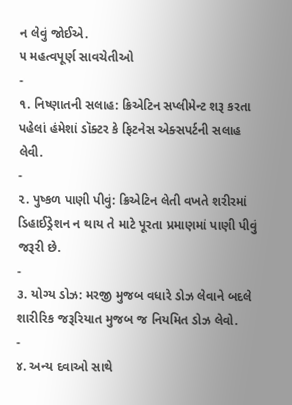ન લેવું જોઈએ.
૫ મહત્વપૂર્ણ સાવચેતીઓ
-
૧. નિષ્ણાતની સલાહ: ક્રિએટિન સપ્લીમેન્ટ શરૂ કરતા પહેલાં હંમેશાં ડૉક્ટર કે ફિટનેસ એક્સપર્ટની સલાહ લેવી.
-
૨. પુષ્કળ પાણી પીવું: ક્રિએટિન લેતી વખતે શરીરમાં ડિહાઈડ્રેશન ન થાય તે માટે પૂરતા પ્રમાણમાં પાણી પીવું જરૂરી છે.
-
૩. યોગ્ય ડોઝ: મરજી મુજબ વધારે ડોઝ લેવાને બદલે શારીરિક જરૂરિયાત મુજબ જ નિયમિત ડોઝ લેવો.
-
૪. અન્ય દવાઓ સાથે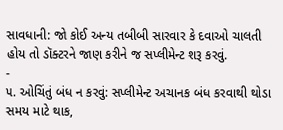સાવધાની: જો કોઈ અન્ય તબીબી સારવાર કે દવાઓ ચાલતી હોય તો ડૉક્ટરને જાણ કરીને જ સપ્લીમેન્ટ શરૂ કરવું.
-
૫. ઓચિંતું બંધ ન કરવું: સપ્લીમેન્ટ અચાનક બંધ કરવાથી થોડા સમય માટે થાક,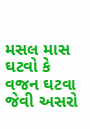મસલ માસ ઘટવો કે વજન ઘટવા જેવી અસરો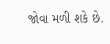જોવા મળી શકે છે.